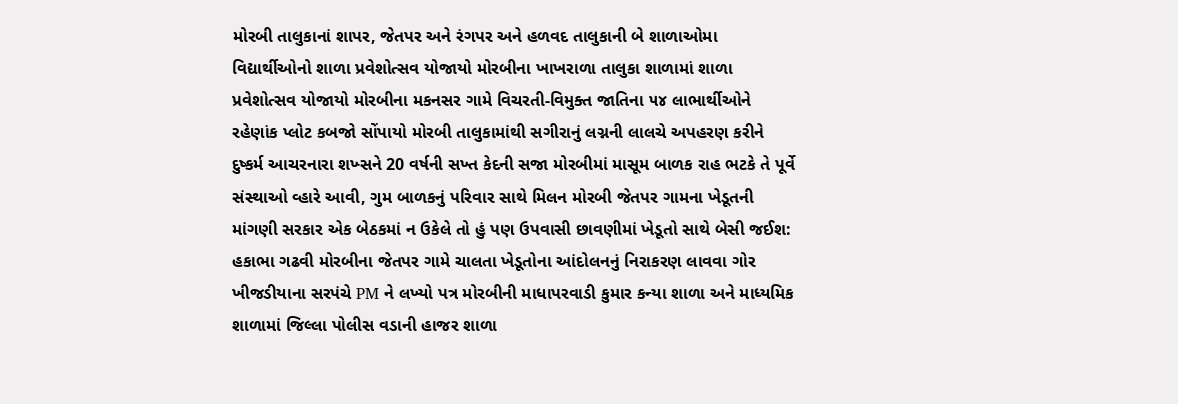મોરબી તાલુકાનાં શાપર, જેતપર અને રંગપર અને હળવદ તાલુકાની બે શાળાઓમા વિદ્યાર્થીઓનો શાળા પ્રવેશોત્સવ યોજાયો મોરબીના ખાખરાળા તાલુકા શાળામાં શાળા પ્રવેશોત્સવ યોજાયો મોરબીના મકનસર ગામે વિચરતી-વિમુક્ત જાતિના ૫૪ લાભાર્થીઓને રહેણાંક પ્લોટ કબજો સોંપાયો મોરબી તાલુકામાંથી સગીરાનું લગ્નની લાલચે અપહરણ કરીને દુષ્કર્મ આચરનારા શખ્સને 20 વર્ષની સખ્ત કેદની સજા મોરબીમાં માસૂમ બાળક રાહ ભટકે તે પૂર્વે સંસ્થાઓ વ્હારે આવી, ગુમ બાળકનું પરિવાર સાથે મિલન મોરબી જેતપર ગામના ખેડૂતની માંગણી સરકાર એક બેઠકમાં ન ઉકેલે તો હું પણ ઉપવાસી છાવણીમાં ખેડૂતો સાથે બેસી જઈશ: હકાભા ગઢવી મોરબીના જેતપર ગામે ચાલતા ખેડૂતોના આંદોલનનું નિરાકરણ લાવવા ગોર ખીજડીયાના સરપંચે PM ને લખ્યો પત્ર મોરબીની માધાપરવાડી કુમાર કન્યા શાળા અને માધ્યમિક શાળામાં જિલ્લા પોલીસ વડાની હાજર શાળા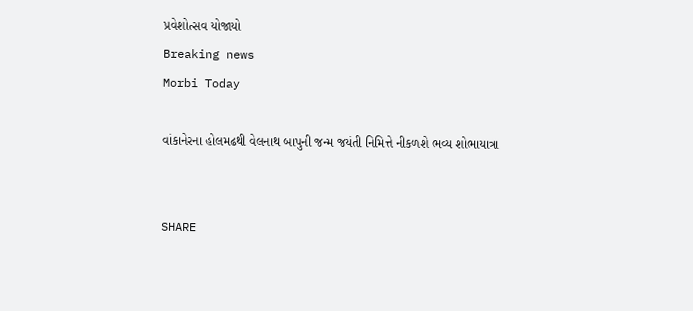પ્રવેશોત્સવ યોજાયો
Breaking news
Morbi Today

વાંકાનેરના હોલમઢથી વેલનાથ બાપુની જન્મ જયંતી નિમિત્તે નીકળશે ભવ્ય શોભાયાત્રા


SHARE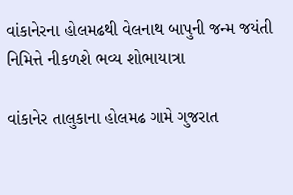વાંકાનેરના હોલમઢથી વેલનાથ બાપુની જન્મ જયંતી નિમિત્તે નીકળશે ભવ્ય શોભાયાત્રા

વાંકાનેર તાલુકાના હોલમઢ ગામે ગુજરાત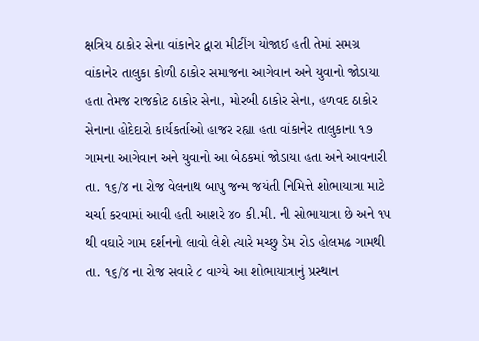ક્ષત્રિય ઠાકોર સેના વાંકાનેર દ્વારા મીટીંગ યોજાઈ હતી તેમાં સમગ્ર વાંકાનેર તાલુકા કોળી ઠાકોર સમાજના આગેવાન અને યુવાનો જોડાયા હતા તેમજ રાજકોટ ઠાકોર સેના, મોરબી ઠાકોર સેના, હળવદ ઠાકોર સેનાના હોદેદારો કાર્યકર્તાઓ હાજર રહ્યા હતા વાંકાનેર તાલુકાના ૧૭ ગામના આગેવાન અને યુવાનો આ બેઠકમાં જોડાયા હતા અને આવનારી તા. ૧૬/૪ ના રોજ વેલનાથ બાપુ જન્મ જયંતી નિમિત્તે શોભાયાત્રા માટે ચર્ચા કરવામાં આવી હતી આશરે ૪૦ કી.મી. ની સોભાયાત્રા છે અને ૧૫ થી વઘારે ગામ દર્શનનો લાવો લેશે ત્યારે મચ્છુ ડેમ રોડ હોલમઢ ગામથી તા. ૧૬/૪ ના રોજ સવારે ૮ વાગ્યે આ શોભાયાત્રાનું પ્રસ્થાન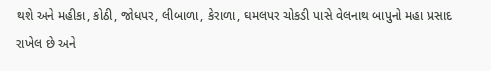થશે અને મહીકા, કોઠી, જોધપર, લીબાળા, કેરાળા, ઘમલપર ચોકડી પાસે વેલનાથ બાપુનો મહા પ્રસાદ રાખેલ છે અને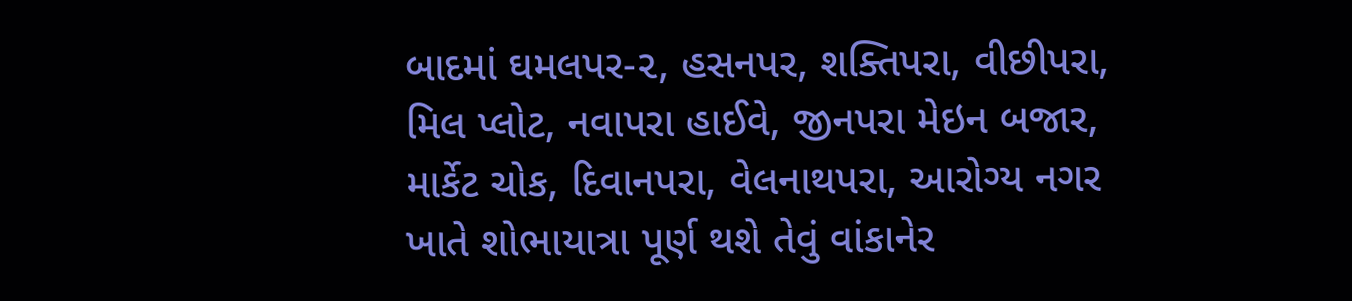બાદમાં ઘમલપર-૨, હસનપર, શક્તિપરા, વીછીપરા, મિલ પ્લોટ, નવાપરા હાઈવે, જીનપરા મેઇન બજાર, માર્કેટ ચોક, દિવાનપરા, વેલનાથપરા, આરોગ્ય નગર ખાતે શોભાયાત્રા પૂર્ણ થશે તેવું વાંકાનેર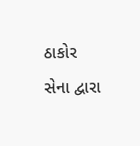ઠાકોર સેના દ્વારા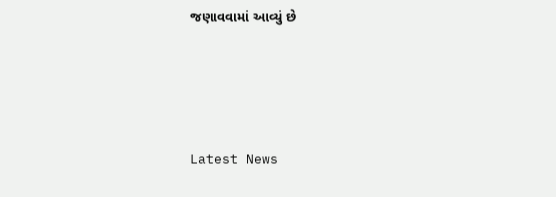જણાવવામાં આવ્યું છે






Latest News